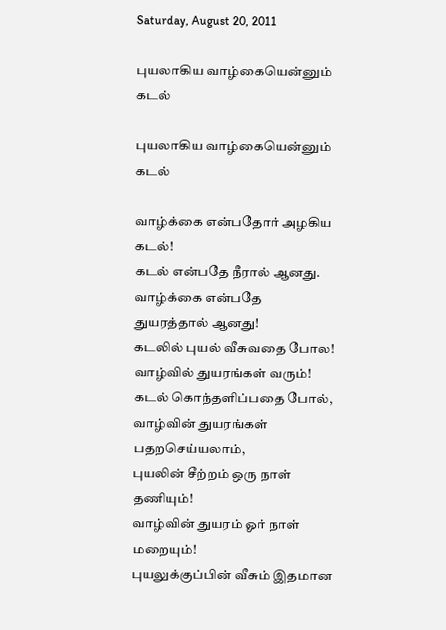Saturday, August 20, 2011

புயலாகிய வாழ்கையென்னும் கடல்

புயலாகிய வாழ்கையென்னும் கடல்

வாழ்க்கை என்பதோர் அழகிய கடல்!
கடல் என்பதே நீரால் ஆனது.
வாழ்க்கை என்பதே துயரத்தால் ஆனது!
கடலில் புயல் வீசுவதை போல!
வாழ்வில் துயரங்கள் வரும்!
கடல் கொந்தளிப்பதை போல்,
வாழ்வின் துயரங்கள் பதறசெய்யலாம்,
புயலின் சீற்றம் ஒரு நாள் தணியும்!
வாழ்வின் துயரம் ஓர் நாள் மறையும்!
புயலுக்குப்பின் வீசும் இதமான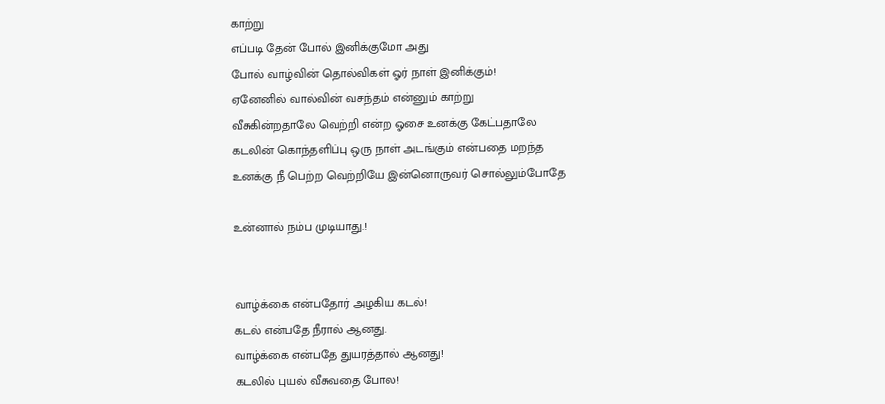காற்று
எப்படி தேன் போல் இனிக்குமோ அது
போல் வாழ்வின் தொல்விகள் ஓர் நாள் இனிக்கும்!
ஏனேனில் வால்வின் வசந்தம் என்னும் காற்று
வீசுகின்றதாலே வெற்றி என்ற ஓசை உனக்கு கேட்பதாலே
கடலின் கொந்தளிப்பு ஒரு நாள் அடங்கும் என்பதை மறந்த
உனக்கு நீ பெற்ற வெற்றியே இன்னொருவர் சொல்லும்போதே

உன்னால் நம்ப முடியாது.!


வாழ்க்கை என்பதோர் அழகிய கடல்!
கடல் என்பதே நீரால் ஆனது.
வாழ்க்கை என்பதே துயரத்தால் ஆனது!
கடலில் புயல் வீசுவதை போல!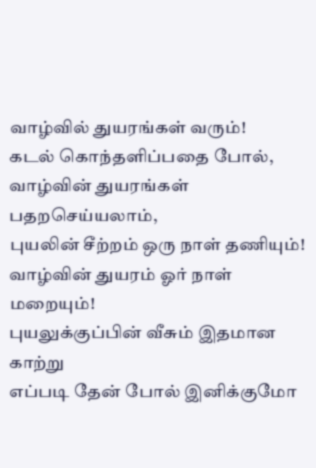வாழ்வில் துயரங்கள் வரும்!
கடல் கொந்தளிப்பதை போல்,
வாழ்வின் துயரங்கள் பதறசெய்யலாம்,
புயலின் சீற்றம் ஒரு நாள் தணியும்!
வாழ்வின் துயரம் ஓர் நாள் மறையும்!
புயலுக்குப்பின் வீசும் இதமான காற்று
எப்படி தேன் போல் இனிக்குமோ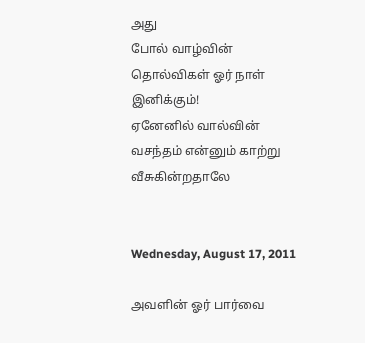அது
போல் வாழ்வின் தொல்விகள் ஓர் நாள் இனிக்கும்!
ஏனேனில் வால்வின் வசந்தம் என்னும் காற்று
வீசுகின்றதாலே


Wednesday, August 17, 2011

அவளின் ஓர் பார்வை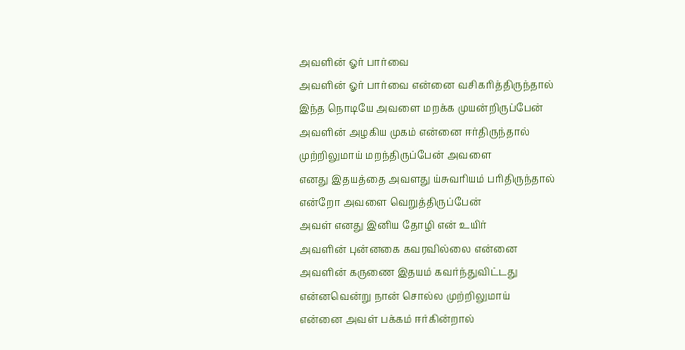அவளின் ஓர் பார்வை
அவளின் ஓர் பார்வை என்னை வசிகரித்திருந்தால்
இந்த நொடியே அவளை மறக்க முயன்றிருப்பேன்
அவளின் அழகிய முகம் என்னை ஈர்திருந்தால்
முற்றிலுமாய் மறந்திருப்பேன் அவளை
எனது இதயத்தை அவளது ய்சுவரியம் பரிதிருந்தால்
என்றோ அவளை வெறுத்திருப்பேன்
அவள் எனது இனிய தோழி என் உயிர்
அவளின் புன்னகை கவரவில்லை என்னை
அவளின் கருணை இதயம் கவர்ந்துவிட்டது
என்னவென்று நான் சொல்ல முற்றிலுமாய்
என்னை அவள் பக்கம் ஈர்கின்றால்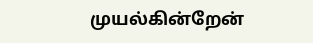முயல்கின்றேன்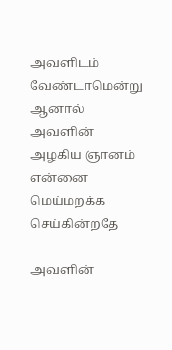அவளிடம் வேண்டாமென்று
ஆனால் அவளின் அழகிய ஞானம் என்னை
மெய்மறக்க செய்கின்றதே

அவளின்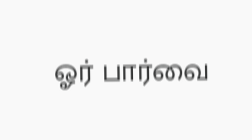ஓர் பார்வை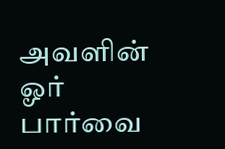அவளின் ஓர் பார்வை